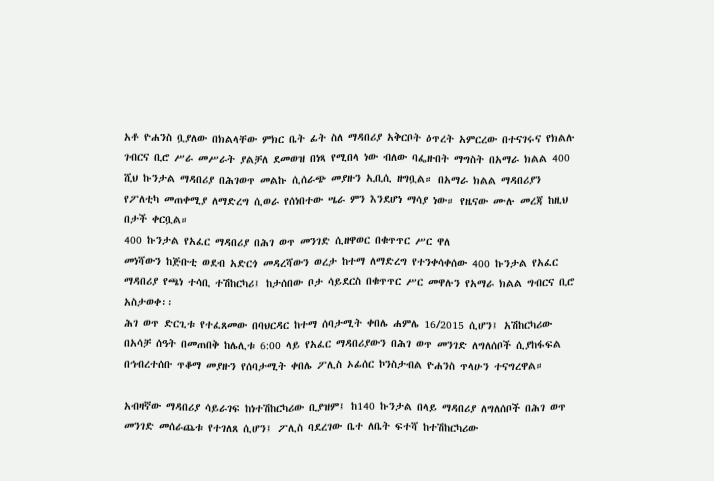አቶ ዮሐንስ ቧያለው በክልላቸው ምክር ቤት ፊት ስለ ማዳበሪያ አቅርቦት ዕጥረት አምርረው በተናገሩና የክልሉ ገብርና ቢሮ ሥራ መሥራት ያልቻለ ደመወዝ በነጻ የሚበላ ነው ብለው ባፌዙበት ማግስት በአማራ ክልል 400 ሺህ ኩንታል ማዳበሪያ በሕገወጥ መልኩ ሲሰራጭ መያዙን ኢቢሲ ዘግቧል። በአማራ ክልል ማዳበሪያን የፖለቲካ መጠቀሚያ ለማድረግ ሲወራ የሰነበተው ሤራ ምን እንደሆነ ማሳያ ነው። የዜናው ሙሉ መረጃ ከዚህ በታች ቀርቧል።
400 ኩንታል የአፈር ማዳበሪያ በሕገ ወጥ መንገድ ሲዘዋወር በቁጥጥር ሥር ዋለ
መነሻውን ከጅቡቲ ወደብ አድርጎ መዳረሻውን ወረታ ከተማ ለማድረግ የተንቀሳቀሰው 400 ኩንታል የአፈር ማዳበሪያ የጫነ ተሳቢ ተሽከርካሪ፤ ከታሰበው ቦታ ሳይደርስ በቁጥጥር ሥር መዋሉን የአማራ ክልል ግብርና ቢሮ አስታወቀ፡፡
ሕገ ወጥ ድርጊቱ የተፈጸመው በባህርዳር ከተማ ሰባታሚት ቀበሌ ሐምሌ 16/2015 ሲሆን፤ አሽከርካሪው በአሳቻ ሰዓት በመጠበቅ ከሌሊቱ 6:00 ላይ የአፈር ማዳበሪያውን በሕገ ወጥ መንገድ ለግለሰቦች ሲያከፋፍል በኅብረተሰቡ ጥቆማ መያዙን የሰባታሚት ቀበሌ ፖሊስ ኦፊሰር ኮንስታብል ዮሐንስ ጥላሁን ተናግረዋል።

አብዛኛው ማዳበሪያ ሳይራገፍ ከነተሽከርካሪው ቢያዝም፤ ከ140 ኩንታል በላይ ማዳበሪያ ለግለሰቦች በሕገ ወጥ መንገድ መሰራጨቱ የተገለጸ ሲሆን፤ ፖሊስ ባደረገው ቤተ ለቤት ፍተሻ ከተሽከርካሪው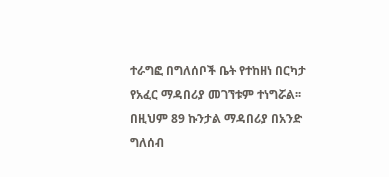ተራግፎ በግለሰቦች ቤት የተከዘነ በርካታ የአፈር ማዳበሪያ መገኘቱም ተነግሯል፡፡
በዚህም 89 ኩንታል ማዳበሪያ በአንድ ግለሰብ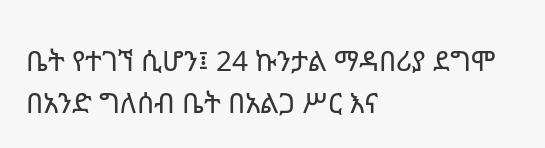ቤት የተገኘ ሲሆን፤ 24 ኩንታል ማዳበሪያ ደግሞ በአንድ ግለሰብ ቤት በአልጋ ሥር እና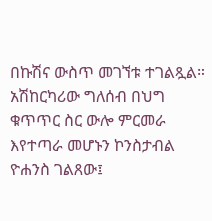በኩሽና ውስጥ መገኘቱ ተገልጿል።
አሽከርካሪው ግለሰብ በህግ ቁጥጥር ስር ውሎ ምርመራ እየተጣራ መሆኑን ኮንስታብል ዮሐንስ ገልጸው፤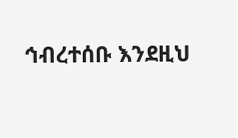ኅብረተሰቡ እንደዚህ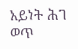አይነት ሕገ ወጥ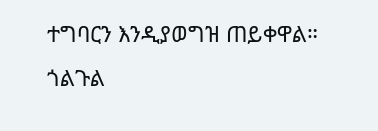ተግባርን እንዲያወግዝ ጠይቀዋል።
ጎልጉል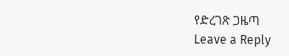የድረገጽ ጋዜጣ
Leave a Reply